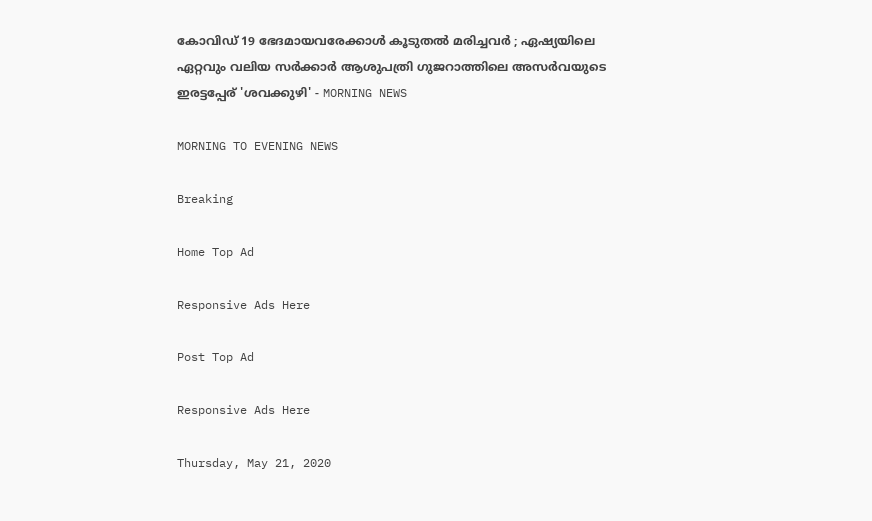കോവിഡ് 19 ഭേദമായവരേക്കാള്‍ കൂടുതല്‍ മരിച്ചവര്‍ ; ഏഷ്യയിലെ ഏറ്റവും വലിയ സര്‍ക്കാര്‍ ആശുപത്രി ഗുജറാത്തിലെ അസര്‍വയുടെ ഇരട്ടപ്പേര് 'ശവക്കുഴി' - MORNING NEWS

MORNING TO EVENING NEWS

Breaking

Home Top Ad

Responsive Ads Here

Post Top Ad

Responsive Ads Here

Thursday, May 21, 2020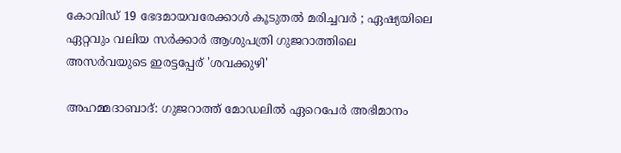കോവിഡ് 19 ഭേദമായവരേക്കാള്‍ കൂടുതല്‍ മരിച്ചവര്‍ ; ഏഷ്യയിലെ ഏറ്റവും വലിയ സര്‍ക്കാര്‍ ആശുപത്രി ഗുജറാത്തിലെ അസര്‍വയുടെ ഇരട്ടപ്പേര് 'ശവക്കുഴി'

അഹമ്മദാബാദ്: ഗുജറാത്ത് മോഡലില്‍ ഏറെപേര്‍ അഭിമാനം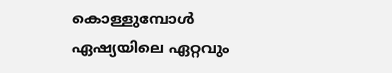കൊള്ളുമ്പോള്‍ ഏഷ്യയിലെ ഏറ്റവും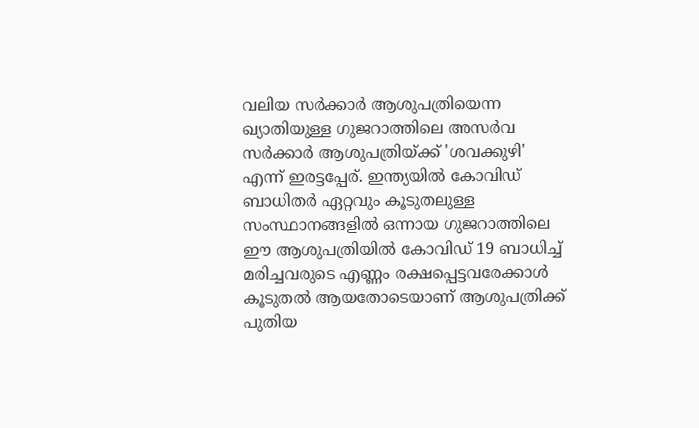വലിയ സര്‍ക്കാര്‍ ആശുപത്രിയെന്ന ഖ്യാതിയുള്ള ഗുജറാത്തിലെ അസര്‍വ സര്‍ക്കാര്‍ ആശുപത്രിയ്ക്ക് 'ശവക്കുഴി' എന്ന് ഇരട്ടപ്പേര്. ഇന്ത്യയില്‍ കോവിഡ് ബാധിതര്‍ ഏറ്റവും കൂടുതലുള്ള സംസ്ഥാനങ്ങളില്‍ ഒന്നായ ഗുജറാത്തിലെ ഈ ആശുപത്രിയില്‍ കോവിഡ് 19 ബാധിച്ച് മരിച്ചവരുടെ എണ്ണം രക്ഷപ്പെട്ടവരേക്കാള്‍ കൂടുതല്‍ ആയതോടെയാണ് ആശുപത്രിക്ക് പുതിയ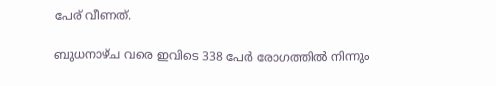പേര് വീണത്.

ബുധനാഴ്ച വരെ ഇവിടെ 338 പേര്‍ രോഗത്തില്‍ നിന്നും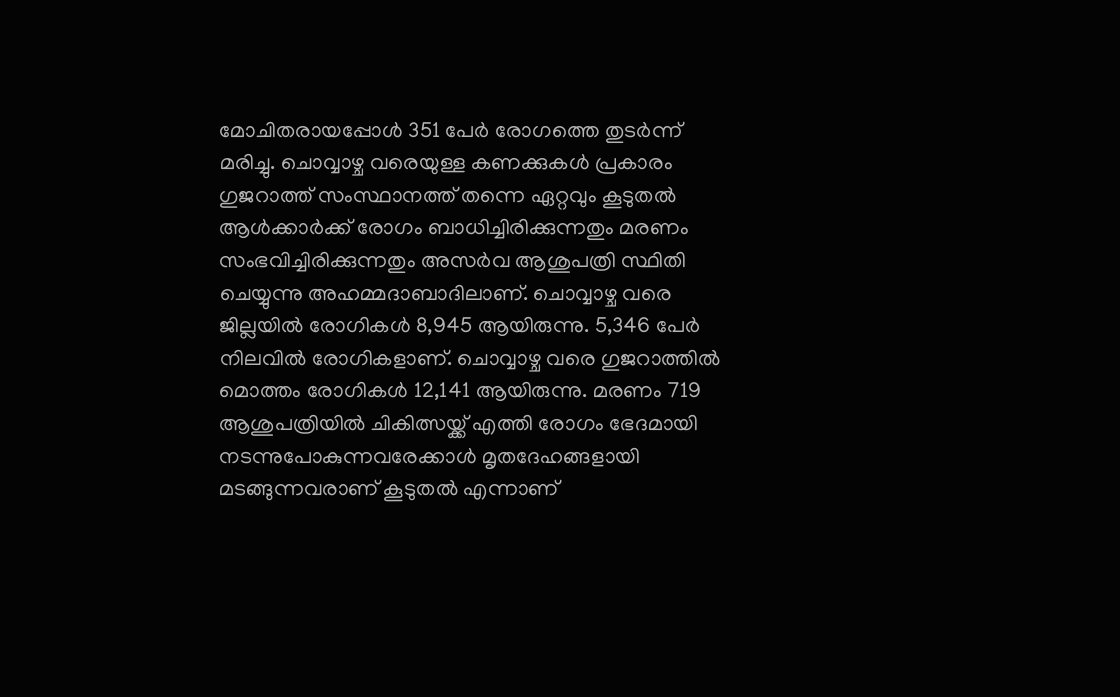മോചിതരായപ്പോള്‍ 351 പേര്‍ രോഗത്തെ തുടര്‍ന്ന് മരിച്ചു. ചൊവ്വാഴ്ച വരെയുള്ള കണക്കുകള്‍ പ്രകാരം ഗുജറാത്ത് സംസ്ഥാനത്ത് തന്നെ ഏറ്റവും കൂടുതല്‍ ആള്‍ക്കാര്‍ക്ക് രോഗം ബാധിച്ചിരിക്കുന്നതും മരണം സംഭവിച്ചിരിക്കുന്നതും അസര്‍വ ആശുപത്രി സ്ഥിതി ചെയ്യുന്നു അഹമ്മദാബാദിലാണ്. ചൊവ്വാഴ്ച വരെ ജില്ലയില്‍ രോഗികള്‍ 8,945 ആയിരുന്നു. 5,346 പേര്‍ നിലവില്‍ രോഗികളാണ്. ചൊവ്വാഴ്ച വരെ ഗുജറാത്തില്‍ മൊത്തം രോഗികള്‍ 12,141 ആയിരുന്നു. മരണം 719 ആശുപത്രിയില്‍ ചികിത്സയ്ക്ക് എത്തി രോഗം ഭേദമായി നടന്നുപോകുന്നവരേക്കാള്‍ മൃതദേഹങ്ങളായി മടങ്ങുന്നവരാണ് കൂടുതല്‍ എന്നാണ്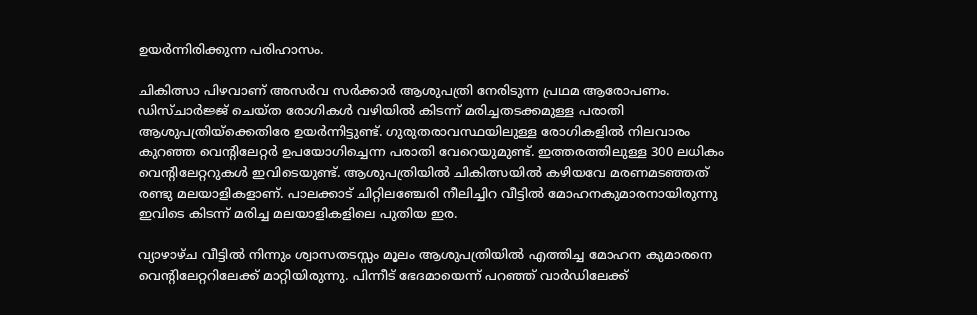ഉയര്‍ന്നിരിക്കുന്ന പരിഹാസം.

ചികിത്സാ പിഴവാണ് അസര്‍വ സര്‍ക്കാര്‍ ആശുപത്രി നേരിടുന്ന പ്രഥമ ആരോപണം. ഡിസ്ചാര്‍ജ്ജ് ചെയ്ത രോഗികള്‍ വഴിയില്‍ കിടന്ന് മരിച്ചതടക്കമുള്ള പരാതി ആശുപത്രിയ്‌ക്കെതിരേ ഉയര്‍ന്നിട്ടുണ്ട്. ഗുരുതരാവസ്ഥയിലുള്ള രോഗികളില്‍ നിലവാരം കുറഞ്ഞ വെന്റിലേറ്റര്‍ ഉപയോഗിച്ചെന്ന പരാതി വേറെയുമുണ്ട്. ഇത്തരത്തിലുള്ള 300 ലധികം വെന്റിലേറ്ററുകള്‍ ഇവിടെയുണ്ട്. ആശുപത്രിയില്‍ ചികിത്സയില്‍ കഴിയവേ മരണമടഞ്ഞത് രണ്ടു മലയാളികളാണ്. പാലക്കാട് ചിറ്റിലഞ്ചേരി നീലിച്ചിറ വീട്ടില്‍ മോഹനകുമാരനായിരുന്നു ഇവിടെ കിടന്ന് മരിച്ച മലയാളികളിലെ പുതിയ ഇര.

വ്യാഴാഴ്ച വീട്ടില്‍ നിന്നും ശ്വാസതടസ്സം മൂലം ആശുപത്രിയില്‍ എത്തിച്ച മോഹന കുമാരനെ വെന്റിലേറ്ററിലേക്ക് മാറ്റിയിരുന്നു. പിന്നീട് ഭേദമായെന്ന് പറഞ്ഞ് വാര്‍ഡിലേക്ക്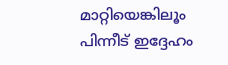മാറ്റിയെങ്കിലൂം പിന്നീട് ഇദ്ദേഹം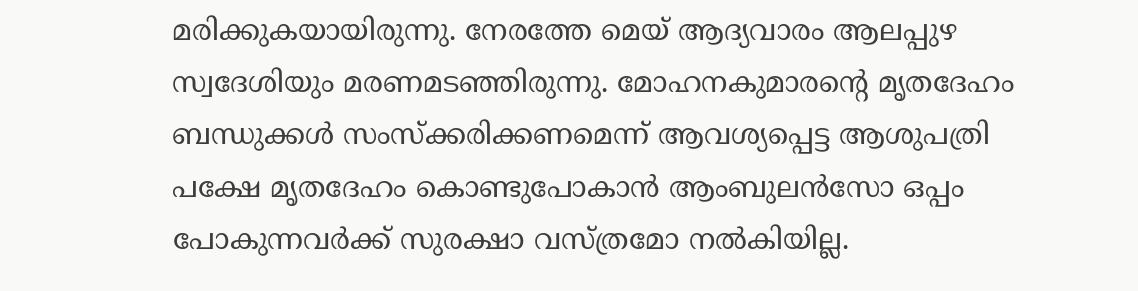മരിക്കുകയായിരുന്നു. നേരത്തേ മെയ് ആദ്യവാരം ആലപ്പുഴ സ്വദേശിയും മരണമടഞ്ഞിരുന്നു. മോഹനകുമാരന്റെ മൃതദേഹം ബന്ധുക്കള്‍ സംസ്‌ക്കരിക്കണമെന്ന് ആവശ്യപ്പെട്ട ആശുപത്രി പക്ഷേ മൃതദേഹം കൊണ്ടുപോകാന്‍ ആംബുലന്‍സോ ഒപ്പം പോകുന്നവര്‍ക്ക് സുരക്ഷാ വസ്ത്രമോ നല്‍കിയില്ല.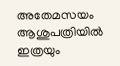അതേമസയം ആശുപത്രിയില്‍ ഇത്രയും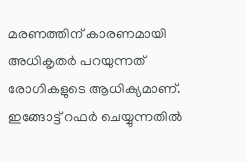മരണത്തിന് കാരണമായി അധികൃതര്‍ പറയുന്നത് രോഗികളുടെ ആധിക്യമാണ്. ഇങ്ങോട്ട് റഫര്‍ ചെയ്യുന്നതില്‍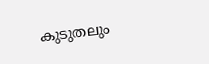കുടുതലും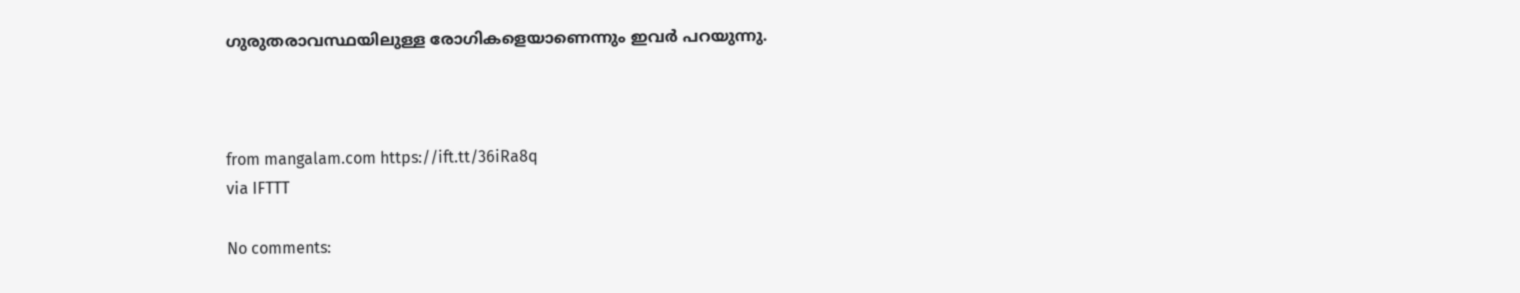ഗുരുതരാവസ്ഥയിലുള്ള രോഗികളെയാണെന്നും ഇവര്‍ പറയുന്നു.



from mangalam.com https://ift.tt/36iRa8q
via IFTTT

No comments: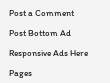Post a Comment

Post Bottom Ad

Responsive Ads Here

Pages